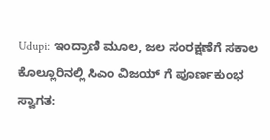Udupi: ಇಂದ್ರಾಣಿ ಮೂಲ, ಜಲ ಸಂರಕ್ಷಣೆಗೆ ಸಕಾಲ
ಕೊಲ್ಲೂರಿನಲ್ಲಿ ಸಿಎಂ ವಿಜಯ್ ಗೆ ಪೂರ್ಣಕುಂಭ ಸ್ವಾಗತ: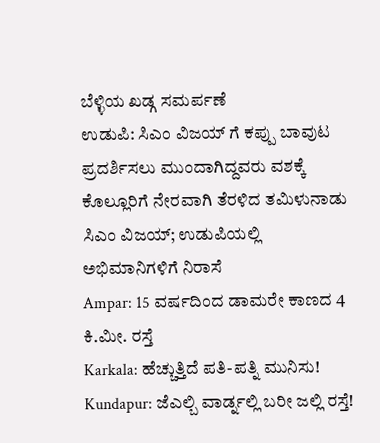ಬೆಳ್ಳಿಯ ಖಡ್ಗ ಸಮರ್ಪಣೆ
ಉಡುಪಿ: ಸಿಎಂ ವಿಜಯ್ ಗೆ ಕಪ್ಪು ಬಾವುಟ ಪ್ರದರ್ಶಿಸಲು ಮುಂದಾಗಿದ್ದವರು ವಶಕ್ಕೆ
ಕೊಲ್ಲೂರಿಗೆ ನೇರವಾಗಿ ತೆರಳಿದ ತಮಿಳುನಾಡು ಸಿಎಂ ವಿಜಯ್; ಉಡುಪಿಯಲ್ಲಿ ಅಭಿಮಾನಿಗಳಿಗೆ ನಿರಾಸೆ
Ampar: 15 ವರ್ಷದಿಂದ ಡಾಮರೇ ಕಾಣದ 4 ಕಿ.ಮೀ. ರಸ್ತೆ
Karkala: ಹೆಚ್ಚುತ್ತಿದೆ ಪತಿ-ಪತ್ನಿ ಮುನಿಸು!
Kundapur: ಜೆಎಲ್ಬಿ ವಾರ್ಡ್ನಲ್ಲಿ ಬರೀ ಜಲ್ಲಿ ರಸ್ತೆ!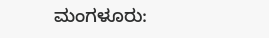ಮಂಗಳೂರು: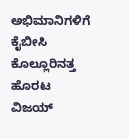ಅಭಿಮಾನಿಗಳಿಗೆ ಕೈಬೀಸಿ ಕೊಲ್ಲೂರಿನತ್ತ ಹೊರಟ ವಿಜಯ್